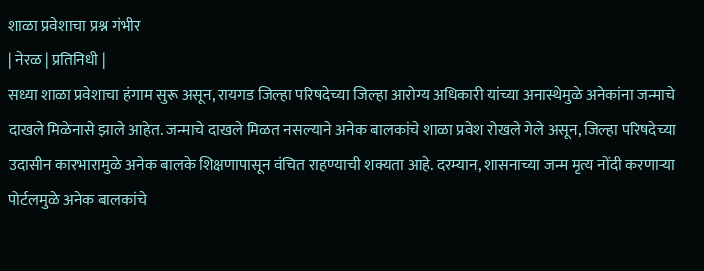शाळा प्रवेशाचा प्रश्न गंभीर
| नेरळ | प्रतिनिधी |
सध्या शाळा प्रवेशाचा हंगाम सुरू असून, रायगड जिल्हा परिषदेच्या जिल्हा आरोग्य अधिकारी यांच्या अनास्थेमुळे अनेकांना जन्माचे दाखले मिळेनासे झाले आहेत. जन्माचे दाखले मिळत नसल्याने अनेक बालकांचे शाळा प्रवेश रोखले गेले असून, जिल्हा परिषदेच्या उदासीन कारभारामुळे अनेक बालके शिक्षणापासून वंचित राहण्याची शक्यता आहे. दरम्यान, शासनाच्या जन्म मृत्य नोंदी करणाऱ्या पोर्टलमुळे अनेक बालकांचे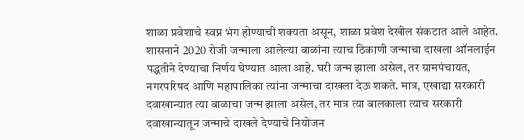शाळा प्रवेशाचे स्वप्न भंग होण्याची शक्यता असून, शाळा प्रवेश देखील संकटात आले आहेत.
शासनाने 2020 रोजी जन्माला आलेल्या बाळांना त्याच ठिकाणी जन्माचा दाखला ऑनलाईन पद्धतीने देण्याचा निर्णय घेण्यात आला आहे. घरी जन्म झाला असेल, तर ग्रामपंचायत, नगरपरिषद आणि महापालिका त्यांना जन्माचा दाखला देऊ शकते. मात्र, एखाद्या सरकारी दवाखान्यात त्या बाळाचा जन्म झाला असेल, तर मात्र त्या बालकाला त्याच सरकारी दवाखान्यातून जन्माचे दाखले देण्याचे नियोजन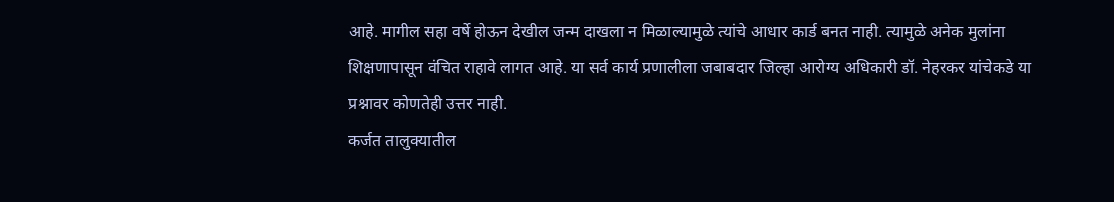आहे. मागील सहा वर्षे होऊन देखील जन्म दाखला न मिळाल्यामुळे त्यांचे आधार कार्ड बनत नाही. त्यामुळे अनेक मुलांना शिक्षणापासून वंचित राहावे लागत आहे. या सर्व कार्य प्रणालीला जबाबदार जिल्हा आरोग्य अधिकारी डॉ. नेहरकर यांचेकडे या प्रश्नावर कोणतेही उत्तर नाही.
कर्जत तालुक्यातील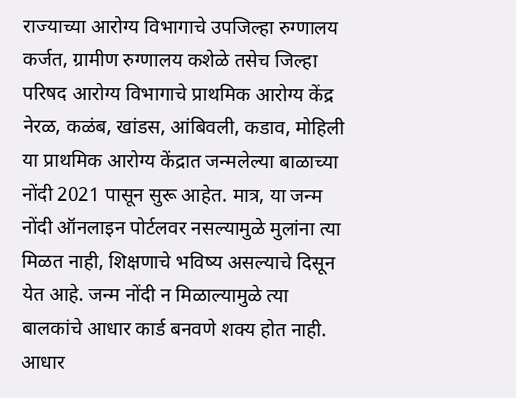राज्याच्या आरोग्य विभागाचे उपजिल्हा रुग्णालय कर्जत, ग्रामीण रुग्णालय कशेळे तसेच जिल्हा परिषद आरोग्य विभागाचे प्राथमिक आरोग्य केंद्र नेरळ, कळंब, खांडस, आंबिवली, कडाव, मोहिली या प्राथमिक आरोग्य केंद्रात जन्मलेल्या बाळाच्या नोंदी 2021 पासून सुरू आहेत. मात्र, या जन्म नोंदी ऑनलाइन पोर्टलवर नसल्यामुळे मुलांना त्या मिळत नाही, शिक्षणाचे भविष्य असल्याचे दिसून येत आहे. जन्म नोंदी न मिळाल्यामुळे त्या बालकांचे आधार कार्ड बनवणे शक्य होत नाही. आधार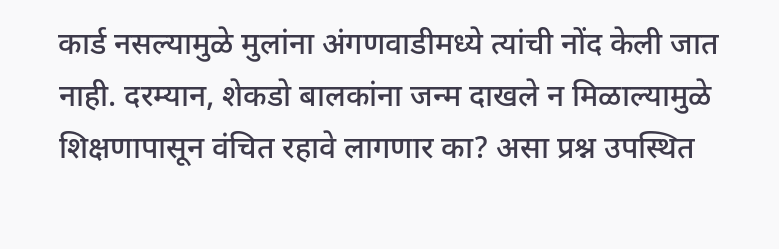कार्ड नसल्यामुळे मुलांना अंगणवाडीमध्ये त्यांची नोंद केली जात नाही. दरम्यान, शेकडो बालकांना जन्म दाखले न मिळाल्यामुळे शिक्षणापासून वंचित रहावे लागणार का? असा प्रश्न उपस्थित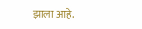झाला आहे.